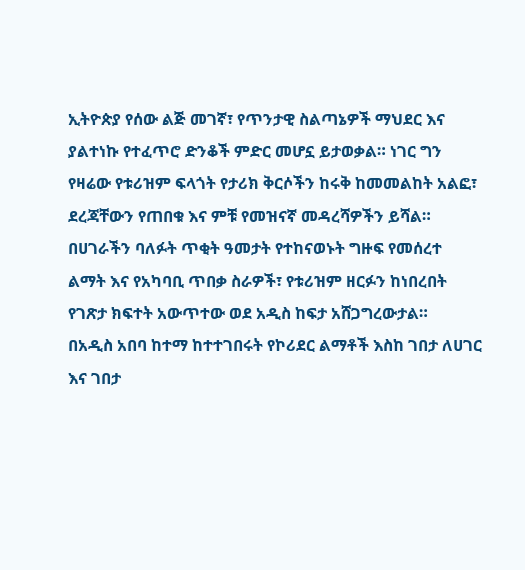ኢትዮጵያ የሰው ልጅ መገኛ፣ የጥንታዊ ስልጣኔዎች ማህደር እና ያልተነኩ የተፈጥሮ ድንቆች ምድር መሆኗ ይታወቃል። ነገር ግን የዛሬው የቱሪዝም ፍላጎት የታሪክ ቅርሶችን ከሩቅ ከመመልከት አልፎ፣ ደረጃቸውን የጠበቁ እና ምቹ የመዝናኛ መዳረሻዎችን ይሻል።
በሀገራችን ባለፉት ጥቂት ዓመታት የተከናወኑት ግዙፍ የመሰረተ ልማት እና የአካባቢ ጥበቃ ስራዎች፣ የቱሪዝም ዘርፉን ከነበረበት የገጽታ ክፍተት አውጥተው ወደ አዲስ ከፍታ አሸጋግረውታል።
በአዲስ አበባ ከተማ ከተተገበሩት የኮሪደር ልማቶች እስከ ገበታ ለሀገር እና ገበታ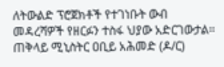ለትውልድ ፕሮጀክቶች የተገነቡት ውብ መዳረሻዎች የዘርፉን ተስፋ ህያው አድርገውታል።
ጠቅላይ ሚኒስትር ዐቢይ አሕመድ (ዶ/ር)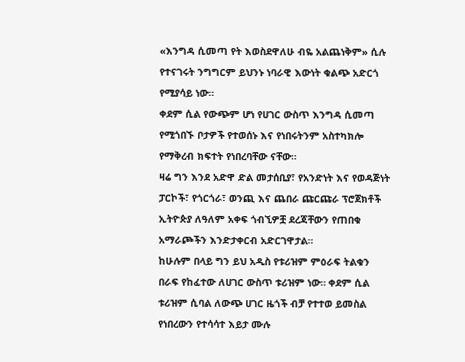«እንግዳ ሲመጣ የት እወስደዋለሁ ብዬ አልጨነቅም» ሲሉ የተናገሩት ንግግርም ይህንኑ ነባራዊ እውነት ቁልጭ አድርጎ የሚያሳይ ነው።
ቀደም ሲል የውጭም ሆነ የሀገር ውስጥ እንግዳ ሲመጣ የሚጎበኙ ቦታዎች የተወሰኑ እና የነበሩትንም አስተካክሎ የማቅረብ ክፍተት የነበረባቸው ናቸው።
ዛሬ ግን እንደ አድዋ ድል መታሰቢያ፣ የአንድነት እና የወዳጅነት ፓርኮች፣ የጎርጎራ፣ ወንጪ እና ጨበራ ጩርጩራ ፕሮጀክቶች ኢትዮጵያ ለዓለም አቀፍ ጎብኚዎቿ ደረጃቸውን የጠበቁ አማራጮችን እንድታቀርብ አድርገዋታል።
ከሁሉም በላይ ግን ይህ አዲስ የቱሪዝም ምዕራፍ ትልቁን በራፍ የከፈተው ለሀገር ውስጥ ቱሪዝም ነው። ቀደም ሲል ቱሪዝም ሲባል ለውጭ ሀገር ዜጎች ብቻ የተተወ ይመስል የነበረውን የተሳሳተ እይታ ሙሉ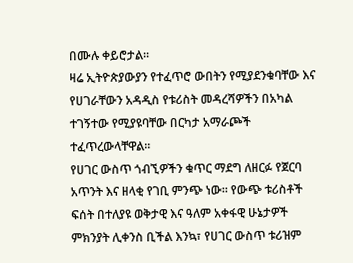በሙሉ ቀይሮታል።
ዛሬ ኢትዮጵያውያን የተፈጥሮ ውበትን የሚያደንቁባቸው እና የሀገራቸውን አዳዲስ የቱሪስት መዳረሻዎችን በአካል ተገኝተው የሚያዩባቸው በርካታ አማራጮች ተፈጥረውላቸዋል።
የሀገር ውስጥ ጎብኚዎችን ቁጥር ማደግ ለዘርፉ የጀርባ አጥንት እና ዘላቂ የገቢ ምንጭ ነው። የውጭ ቱሪስቶች ፍሰት በተለያዩ ወቅታዊ እና ዓለም አቀፋዊ ሁኔታዎች ምክንያት ሊቀንስ ቢችል እንኳ፣ የሀገር ውስጥ ቱሪዝም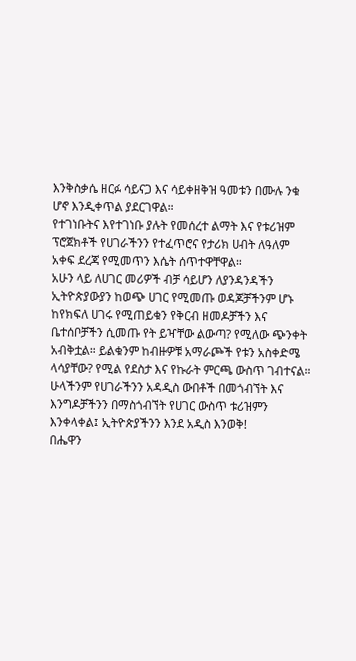እንቅስቃሴ ዘርፉ ሳይናጋ እና ሳይቀዘቅዝ ዓመቱን በሙሉ ንቁ ሆኖ እንዲቀጥል ያደርገዋል።
የተገነቡትና እየተገነቡ ያሉት የመሰረተ ልማት እና የቱሪዝም ፕሮጀክቶች የሀገራችንን የተፈጥሮና የታሪክ ሀብት ለዓለም አቀፍ ደረጃ የሚመጥን እሴት ሰጥተዋቸዋል።
አሁን ላይ ለሀገር መሪዎች ብቻ ሳይሆን ለያንዳንዳችን ኢትዮጵያውያን ከወጭ ሀገር የሚመጡ ወዳጆቻችንም ሆኑ ከየክፍለ ሀገሩ የሚጠይቁን የቅርብ ዘመዶቻችን እና ቤተሰቦቻችን ሲመጡ የት ይዣቸው ልውጣ? የሚለው ጭንቀት አብቅቷል። ይልቁንም ከብዙዎቹ አማራጮች የቱን አስቀድሜ ላሳያቸው? የሚል የደስታ እና የኩራት ምርጫ ውስጥ ገብተናል።
ሁላችንም የሀገራችንን አዳዲስ ውበቶች በመጎብኘት እና እንግዶቻችንን በማስጎብኘት የሀገር ውስጥ ቱሪዝምን እንቀላቀል፤ ኢትዮጵያችንን እንደ አዲስ እንወቅ!
በሔዋን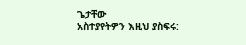ጌታቸው
አስተያየትዎን እዚህ ያስፍሩ: